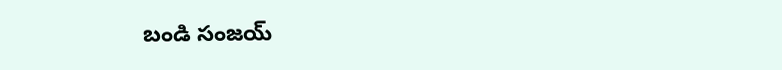బండి సంజయ్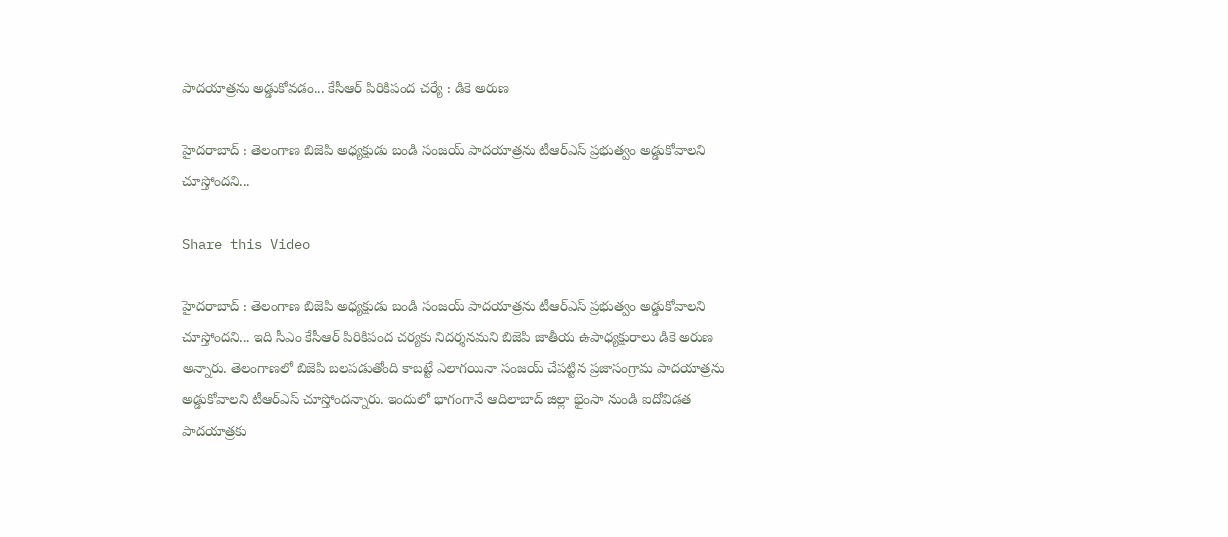పాదయాత్రను అడ్డుకోవడం... కేసీఆర్ పిరికిపంద చర్యే : డికె అరుణ

హైదరాబాద్ : తెలంగాణ బిజెపి అధ్యక్షుడు బండి సంజయ్ పాదయాత్రను టీఆర్ఎస్ ప్రభుత్వం అడ్డుకోవాలని చూస్తోందని...

Share this Video

హైదరాబాద్ : తెలంగాణ బిజెపి అధ్యక్షుడు బండి సంజయ్ పాదయాత్రను టీఆర్ఎస్ ప్రభుత్వం అడ్డుకోవాలని చూస్తోందని... ఇది సీఎం కేసీఆర్ పిరికిపంద చర్యకు నిదర్శనమని బిజెపి జాతీయ ఉపాధ్యక్షురాలు డికె అరుణ అన్నారు. తెలంగాణలో బిజెపి బలపడుతోంది కాబట్టే ఎలాగయినా సంజయ్ చేపట్టిన ప్రజాసంగ్రామ పాదయాత్రను అడ్డుకోవాలని టీఆర్ఎస్ చూస్తోందన్నారు. ఇందులో భాగంగానే ఆదిలాబాద్ జిల్లా భైంసా నుండి ఐదోవిడత పాదయాత్రకు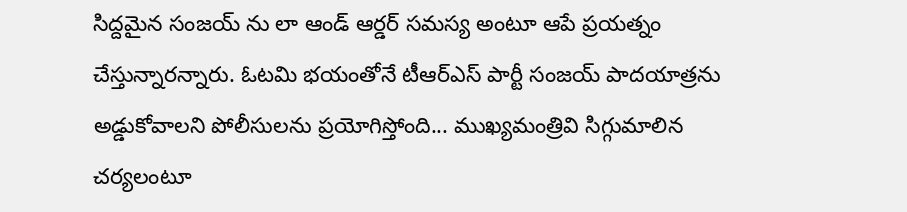సిద్దమైన సంజయ్ ను లా ఆండ్ ఆర్డర్ సమస్య అంటూ ఆపే ప్రయత్నం చేస్తున్నారన్నారు. ఓటమి భయంతోనే టీఆర్ఎస్ పార్టీ సంజయ్ పాదయాత్రను అడ్డుకోవాలని పోలీసులను ప్రయోగిస్తోంది... ముఖ్యమంత్రివి సిగ్గుమాలిన చర్యలంటూ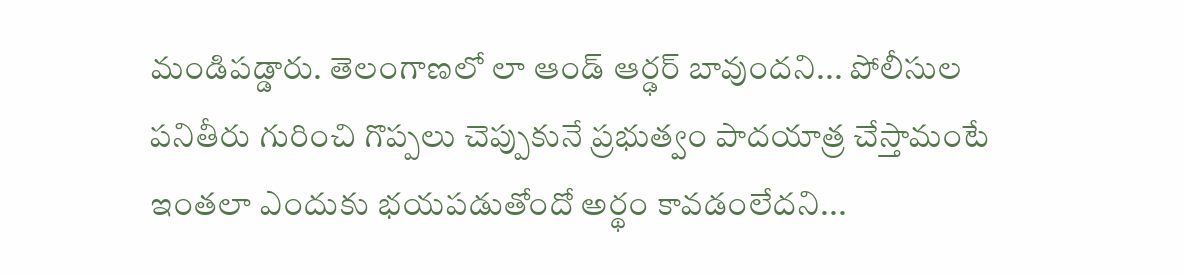మండిపడ్డారు. తెలంగాణలో లా ఆండ్ ఆర్ఢర్ బావుందని... పోలీసుల పనితీరు గురించి గొప్పలు చెప్పుకునే ప్రభుత్వం పాదయాత్ర చేస్తామంటే ఇంతలా ఎందుకు భయపడుతోందో అర్థం కావడంలేదని...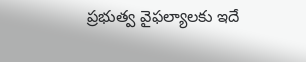ప్రభుత్వ వైఫల్యాలకు ఇదే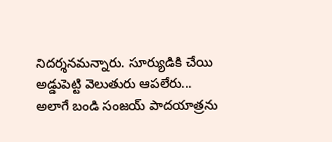నిదర్శనమన్నారు. సూర్యుడికి చేయి అడ్డుపెట్టి వెలుతురు ఆపలేరు... అలాగే బండి సంజయ్ పాదయాత్రను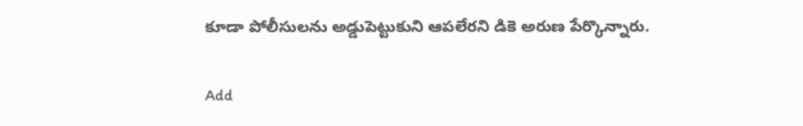కూడా పోలీసులను అడ్డుపెట్టుకుని ఆపలేరని డికె అరుణ పేర్కొన్నారు.

Add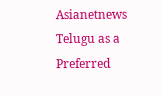Asianetnews Telugu as a Preferred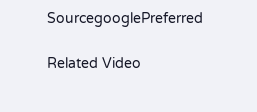SourcegooglePreferred

Related Video